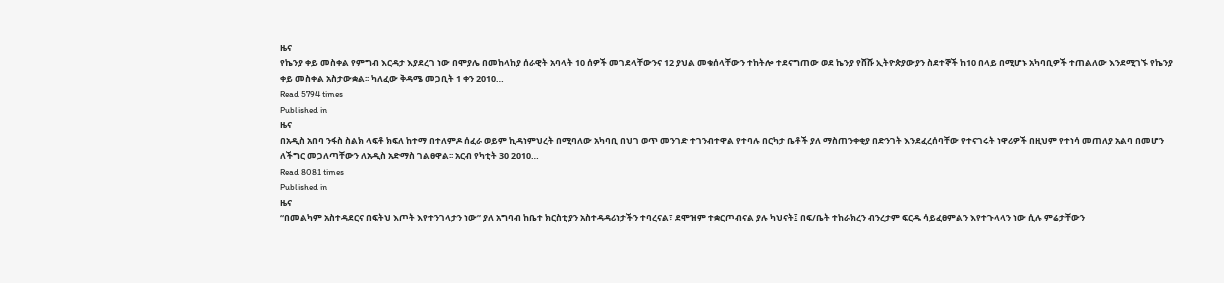ዜና
የኬንያ ቀይ መስቀል የምግብ እርዳታ እያደረገ ነው በሞያሌ በመከላከያ ሰራዊት አባላት 10 ሰዎች መገደላቸውንና 12 ያህል መቁሰላቸውን ተከትሎ ተደናግጠው ወደ ኬንያ የሸሹ ኢትዮጵያውያን ስደተኞች ከ10 በላይ በሚሆኑ አካባቢዎች ተጠልለው እንደሚገኙ የኬንያ ቀይ መስቀል አስታውቋል፡፡ ካለፈው ቅዳሜ መጋቢት 1 ቀን 2010…
Read 5794 times
Published in
ዜና
በአዲስ አበባ ንፋስ ስልክ ላፍቶ ክፍለ ከተማ በተለምዶ ሰፈራ ወይም ኪዳነምህረት በሚባለው አካባቢ በህገ ወጥ መንገድ ተገንብተዋል የተባሉ በርካታ ቤቶች ያለ ማስጠንቀቂያ በድንገት እንደፈረሰባቸው የተናገሩት ነዋሪዎች በዚህም የተነሳ መጠለያ አልባ በመሆን ለችግር መጋለጣቸውን ለአዲስ አድማስ ገልፀዋል፡፡ አርብ የካቲት 30 2010…
Read 8081 times
Published in
ዜና
“በመልካም አስተዳደርና በፍትህ እጦት እየተንገላታን ነው” ያለ አግባብ ከቤተ ክርስቲያን አስተዳዳሪነታችን ተባረናል፣ ደሞዝም ተቋርጦብናል ያሉ ካህናት፤ በፍ/ቤት ተከራክረን ብንረታም ፍርዱ ሳይፈፀምልን እየተጉላላን ነው ሲሉ ምሬታቸውን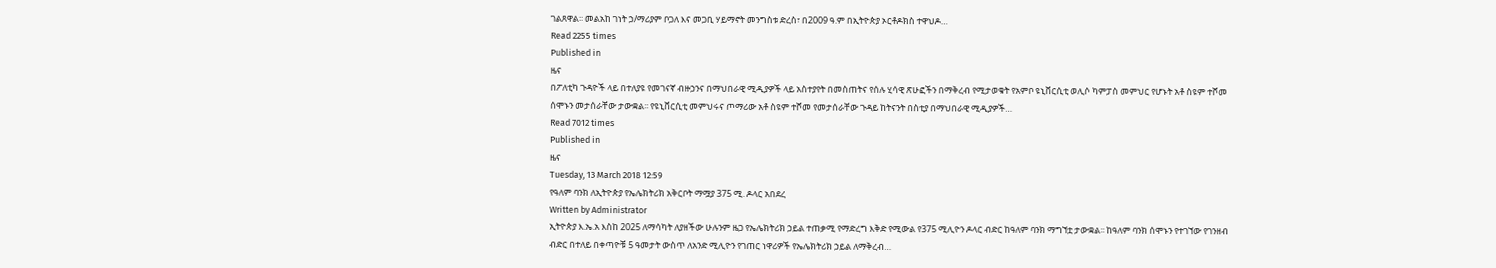ገልጸዋል፡፡ መልአከ ገነት ኃ/ማሪያም ቦጋለ እና መጋቢ ሃይማኖት መንግስቱ ድረስ፣ በ2009 ዓ.ም በኢትዮጵያ ኦርቶዶክስ ተዋህዶ…
Read 2255 times
Published in
ዜና
በፖለቲካ ጉዳዮች ላይ በተለያዩ የመገናኛ ብዙኃንና በማህበራዊ ሚዲያዎች ላይ አስተያየት በመስጠትና የሰሉ ሂሳዊ ጽሁፎችን በማቅረብ የሚታወቁት የአምቦ ዩኒቨርሲቲ ወሊሶ ካምፓስ መምህር የሆኑት አቶ ስዩም ተሾመ ሰሞኑን መታሰራቸው ታውቋል፡፡ የዩኒቨርሲቲ መምህሩና ጦማሪው አቶ ስዩም ተሾመ የመታሰራቸው ጉዳይ ከትናንት በስቲያ በማህበራዊ ሚዲያዎች…
Read 7012 times
Published in
ዜና
Tuesday, 13 March 2018 12:59
የዓለም ባንክ ለኢትዮጵያ የኤሌክትሪክ አቅርቦት ማሟያ 375 ሚ. ዶላር አበደረ
Written by Administrator
ኢትዮጵያ እ.ኤ.አ እስከ 2025 ለማሳካት ለያዘችው ሁሉንም ዜጋ የኤሌክትሪክ ኃይል ተጠቃሚ የማድረግ እቅድ የሚውል የ375 ሚሊዮን ዶላር ብድር ከዓለም ባንክ ማግኘቷ ታውቋል፡፡ ከዓለም ባንክ ሰሞኑን የተገኘው የገንዘብ ብድር በተለይ በቀጣዮቹ 5 ዓመታት ውስጥ ለአንድ ሚሊዮን የገጠር ነዋሪዎች የኤሌክትሪክ ኃይል ለማቅረብ…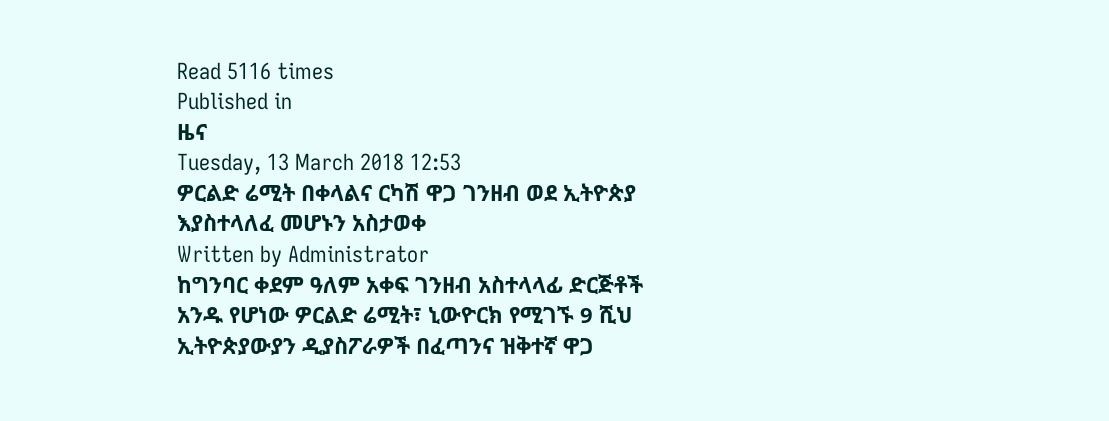Read 5116 times
Published in
ዜና
Tuesday, 13 March 2018 12:53
ዎርልድ ሬሚት በቀላልና ርካሽ ዋጋ ገንዘብ ወደ ኢትዮጵያ እያስተላለፈ መሆኑን አስታወቀ
Written by Administrator
ከግንባር ቀደም ዓለም አቀፍ ገንዘብ አስተላላፊ ድርጅቶች አንዱ የሆነው ዎርልድ ሬሚት፣ ኒውዮርክ የሚገኙ 9 ሺህ ኢትዮጵያውያን ዲያስፖራዎች በፈጣንና ዝቅተኛ ዋጋ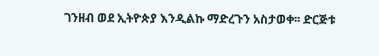ገንዘብ ወደ ኢትዮጵያ እንዲልኩ ማድረጉን አስታወቀ፡፡ ድርጅቱ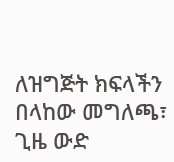ለዝግጅት ክፍላችን በላከው መግለጫ፣ ጊዜ ውድ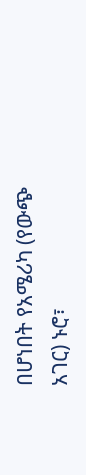በሆነበት የአሜሪካ (የውጭ አገር) ኑሮ፣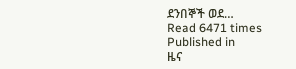ደንበኞች ወደ…
Read 6471 times
Published in
ዜና